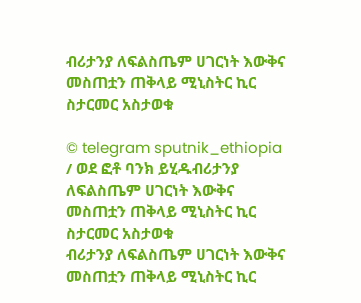ብሪታንያ ለፍልስጤም ሀገርነት እውቅና መስጠቷን ጠቅላይ ሚኒስትር ኪር ስታርመር አስታወቁ

© telegram sputnik_ethiopia / ወደ ፎቶ ባንክ ይሂዱብሪታንያ ለፍልስጤም ሀገርነት እውቅና መስጠቷን ጠቅላይ ሚኒስትር ኪር ስታርመር አስታወቁ
ብሪታንያ ለፍልስጤም ሀገርነት እውቅና መስጠቷን ጠቅላይ ሚኒስትር ኪር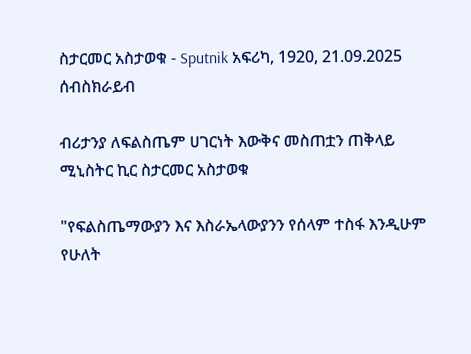ስታርመር አስታወቁ - Sputnik አፍሪካ, 1920, 21.09.2025
ሰብስክራይብ

ብሪታንያ ለፍልስጤም ሀገርነት እውቅና መስጠቷን ጠቅላይ ሚኒስትር ኪር ስታርመር አስታወቁ

"የፍልስጤማውያን እና እስራኤላውያንን የሰላም ተስፋ እንዲሁም የሁለት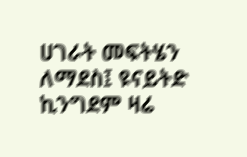ሀገራት መፍትሄን ለማደስ፤ ዩናይትድ ኪንግደም ዛሬ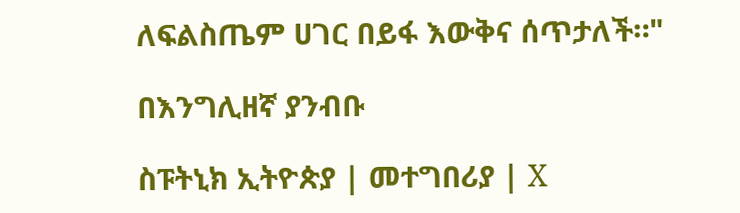ለፍልስጤም ሀገር በይፋ እውቅና ሰጥታለች።"

በእንግሊዘኛ ያንብቡ

ስፑትኒክ ኢትዮጵያ | መተግበሪያ | X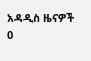አዳዲስ ዜናዎች
0